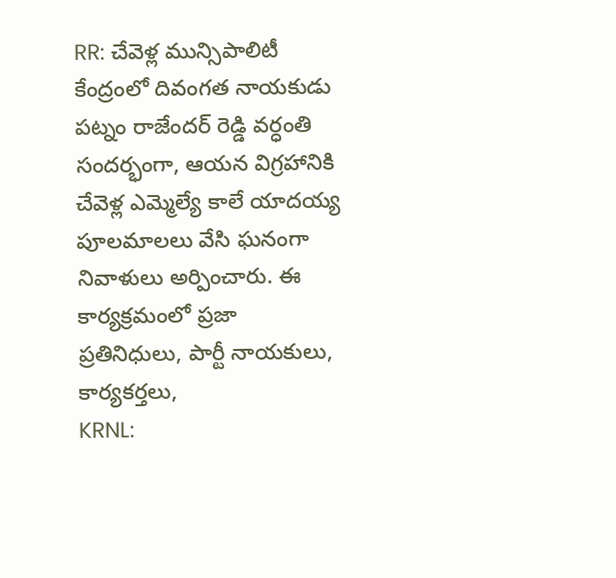RR: చేవెళ్ల మున్సిపాలిటీ కేంద్రంలో దివంగత నాయకుడు పట్నం రాజేందర్ రెడ్డి వర్ధంతి సందర్భంగా, ఆయన విగ్రహానికి చేవెళ్ల ఎమ్మెల్యే కాలే యాదయ్య పూలమాలలు వేసి ఘనంగా నివాళులు అర్పించారు. ఈ కార్యక్రమంలో ప్రజా ప్రతినిధులు, పార్టీ నాయకులు, కార్యకర్తలు,
KRNL: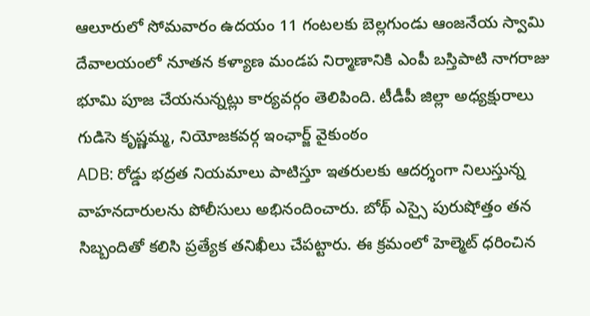ఆలూరులో సోమవారం ఉదయం 11 గంటలకు బెల్లగుండు ఆంజనేయ స్వామి దేవాలయంలో నూతన కళ్యాణ మండప నిర్మాణానికి ఎంపీ బస్తిపాటి నాగరాజు భూమి పూజ చేయనున్నట్లు కార్యవర్గం తెలిపింది. టీడీపీ జిల్లా అధ్యక్షురాలు గుడిసె కృష్ణమ్మ, నియోజకవర్గ ఇంఛార్జ్ వైకుంఠం
ADB: రోడ్డు భద్రత నియమాలు పాటిస్తూ ఇతరులకు ఆదర్శంగా నిలుస్తున్న వాహనదారులను పోలీసులు అభినందించారు. బోథ్ ఎస్సై పురుషోత్తం తన సిబ్బందితో కలిసి ప్రత్యేక తనిఖీలు చేపట్టారు. ఈ క్రమంలో హెల్మెట్ ధరించిన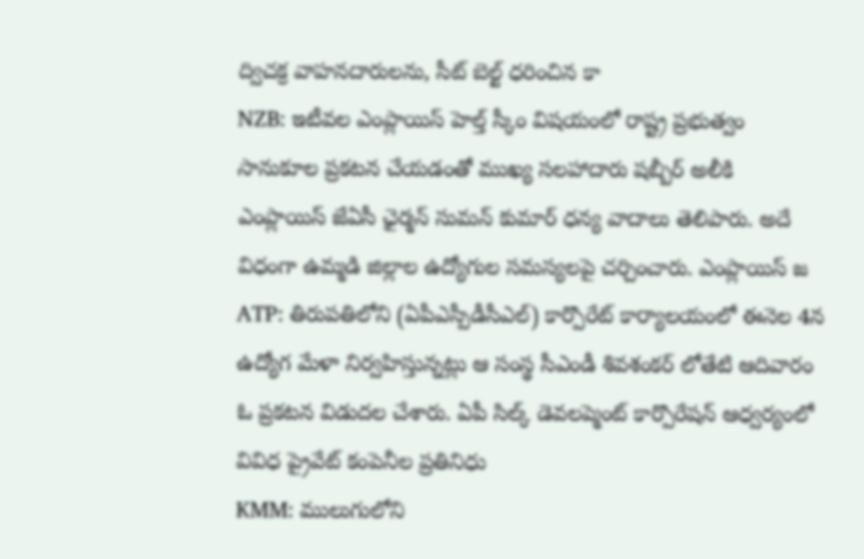ద్విచక్ర వాహనదారులను, సీట్ బెల్ట్ ధరించిన కా
NZB: ఇటీవల ఎంప్లాయిస్ హెల్త్ స్కీం విషయంలో రాష్ట్ర ప్రభుత్వం సానుకూల ప్రకటన చేయడంతో ముఖ్య సలహాదారు షబ్బీర్ అలీకి ఎంప్లాయిస్ జేఏసీ ఛైర్మన్ సుమన్ కుమార్ ధన్య వాదాలు తెలిపారు. అదే విధంగా ఉమ్మడి జిల్లాల ఉద్యోగుల సమస్యలపై చర్చించారు. ఎంప్లాయిస్ జ
ATP: తిరుపతిలోని (ఏపీఎస్పీడీసీఎల్) కార్పొరేట్ కార్యాలయంలో ఈనెల 4న ఉద్యోగ మేళా నిర్వహిస్తున్నట్లు ఆ సంస్థ సీఎండీ శివశంకర్ లోతేటి ఆదివారం ఓ ప్రకటన విడుదల చేశారు. ఏపీ సిల్క్ డెవలప్మెంట్ కార్పొరేషన్ ఆధ్వర్యంలో వివిధ ప్రైవేట్ కంపెనీల ప్రతినిధు
KMM: ములుగులోని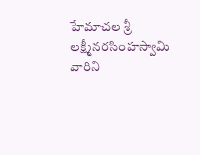హేమాచల శ్రీ లక్ష్మీనరసింహస్వామి వారిని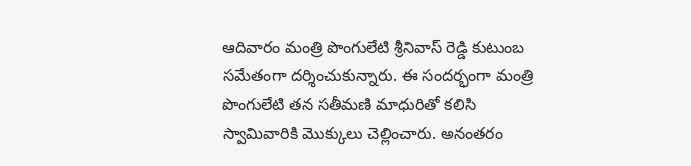ఆదివారం మంత్రి పొంగులేటి శ్రీనివాస్ రెడ్డి కుటుంబ సమేతంగా దర్శించుకున్నారు. ఈ సందర్భంగా మంత్రి పొంగులేటి తన సతీమణి మాధురితో కలిసి స్వామివారికి మొక్కులు చెల్లించారు. అనంతరం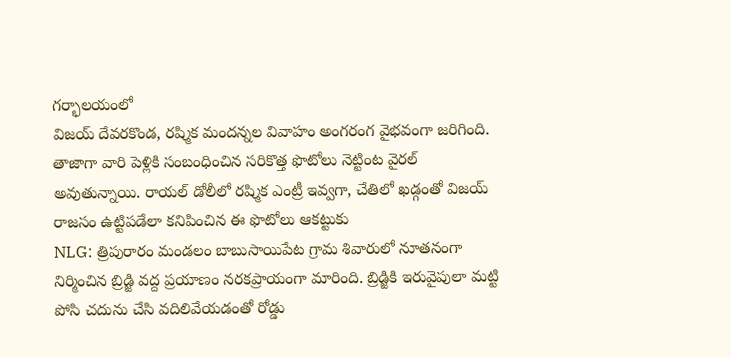గర్భాలయంలో
విజయ్ దేవరకొండ, రష్మిక మందన్నల వివాహం అంగరంగ వైభవంగా జరిగింది. తాజాగా వారి పెళ్లికి సంబంధించిన సరికొత్త ఫొటోలు నెట్టింట వైరల్ అవుతున్నాయి. రాయల్ డోలీలో రష్మిక ఎంట్రీ ఇవ్వగా, చేతిలో ఖడ్గంతో విజయ్ రాజసం ఉట్టిపడేలా కనిపించిన ఈ ఫొటోలు ఆకట్టుకు
NLG: త్రిపురారం మండలం బాబుసాయిపేట గ్రామ శివారులో నూతనంగా నిర్మించిన బ్రిడ్జి వద్ద ప్రయాణం నరకప్రాయంగా మారింది. బ్రిడ్జికి ఇరువైపులా మట్టి పోసి చదును చేసి వదిలివేయడంతో రోడ్డు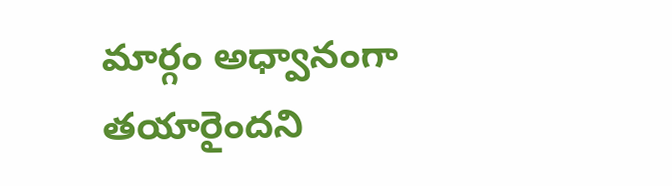మార్గం అధ్వానంగా తయారైందని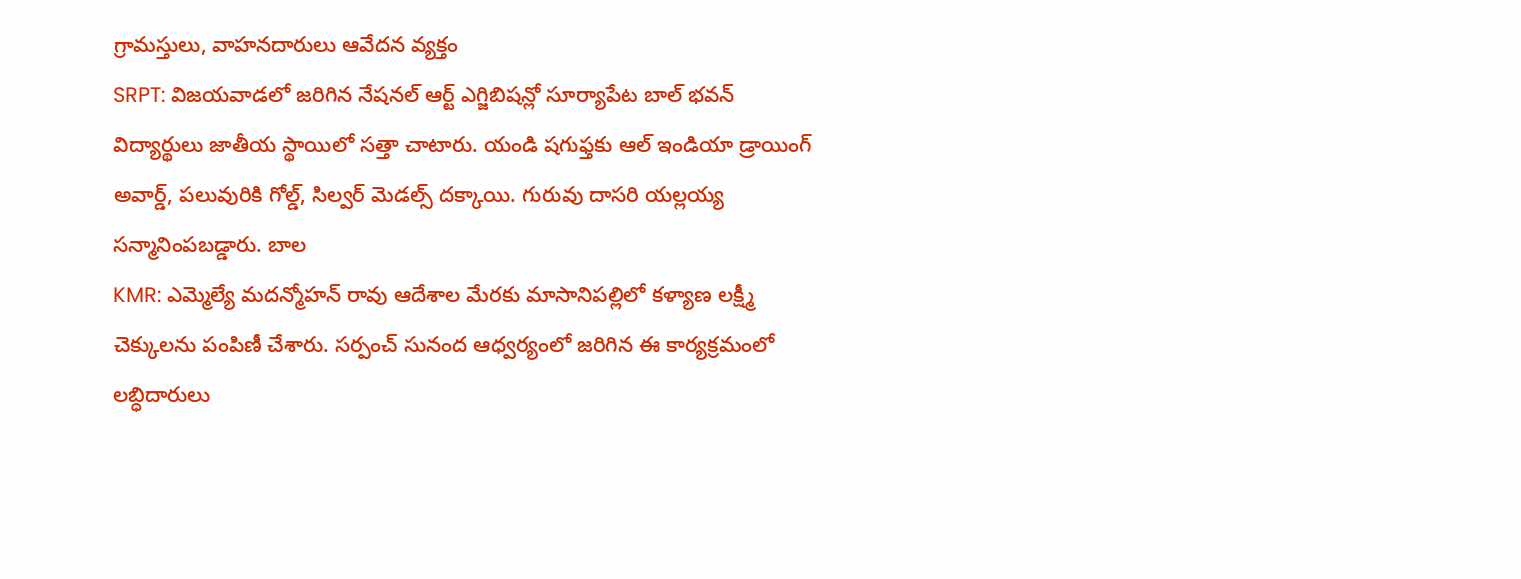గ్రామస్తులు, వాహనదారులు ఆవేదన వ్యక్తం
SRPT: విజయవాడలో జరిగిన నేషనల్ ఆర్ట్ ఎగ్జిబిషన్లో సూర్యాపేట బాల్ భవన్ విద్యార్థులు జాతీయ స్థాయిలో సత్తా చాటారు. యండి షగుఫ్తకు ఆల్ ఇండియా డ్రాయింగ్ అవార్డ్, పలువురికి గోల్డ్, సిల్వర్ మెడల్స్ దక్కాయి. గురువు దాసరి యల్లయ్య సన్మానింపబడ్డారు. బాల
KMR: ఎమ్మెల్యే మదన్మోహన్ రావు ఆదేశాల మేరకు మాసానిపల్లిలో కళ్యాణ లక్ష్మీ చెక్కులను పంపిణీ చేశారు. సర్పంచ్ సునంద ఆధ్వర్యంలో జరిగిన ఈ కార్యక్రమంలో లబ్ధిదారులు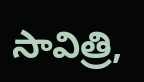సావిత్రి,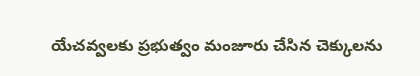యేచవ్వలకు ప్రభుత్వం మంజూరు చేసిన చెక్కులను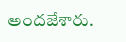అందజేశారు.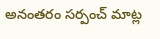అనంతరం సర్పంచ్ మాట్ల